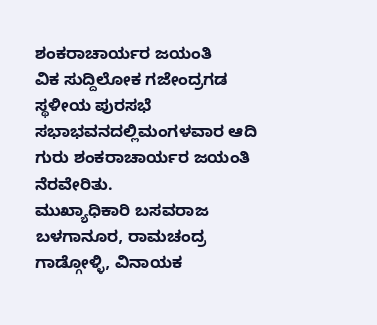ಶಂಕರಾಚಾರ್ಯರ ಜಯಂತಿ
ವಿಕ ಸುದ್ದಿಲೋಕ ಗಜೇಂದ್ರಗಡ
ಸ್ಥಳೀಯ ಪುರಸಭೆ ಸಭಾಭವನದಲ್ಲಿಮಂಗಳವಾರ ಆದಿ ಗುರು ಶಂಕರಾಚಾರ್ಯರ ಜಯಂತಿ ನೆರವೇರಿತು.
ಮುಖ್ಯಾಧಿಕಾರಿ ಬಸವರಾಜ ಬಳಗಾನೂರ, ರಾಮಚಂದ್ರ ಗಾಡ್ಗೋಳ್ಳಿ, ವಿನಾಯಕ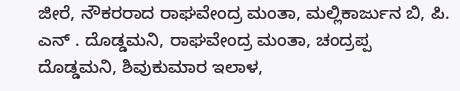ಜೀರೆ, ನೌಕರರಾದ ರಾಘವೇಂದ್ರ ಮಂತಾ, ಮಲ್ಲಿಕಾರ್ಜುನ ಬಿ, ಪಿ. ಎನ್ . ದೊಡ್ಡಮನಿ, ರಾಘವೇಂದ್ರ ಮಂತಾ, ಚಂದ್ರಪ್ಪ ದೊಡ್ಡಮನಿ, ಶಿವುಕುಮಾರ ಇಲಾಳ,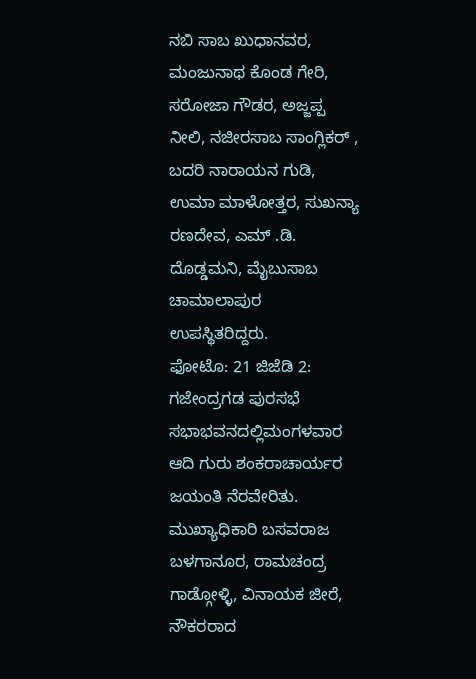ನಬಿ ಸಾಬ ಖುಧಾನವರ, ಮಂಜುನಾಥ ಕೊಂಡ ಗೇರಿ, ಸರೋಜಾ ಗೌಡರ, ಅಜ್ಜಪ್ಪ ನೀಲಿ, ನಜೀರಸಾಬ ಸಾಂಗ್ಲಿಕರ್ , ಬದರಿ ನಾರಾಯನ ಗುಡಿ, ಉಮಾ ಮಾಳೋತ್ತರ, ಸುಖನ್ಯಾ ರಣದೇವ, ಎಮ್ .ಡಿ. ದೊಡ್ಡಮನಿ, ಮೈಬುಸಾಬ ಚಾಮಾಲಾಪುರ ಉಪಸ್ಥಿತರಿದ್ದರು.
ಫೋಟೊ: 21 ಜಿಜೆಡಿ 2:
ಗಜೇಂದ್ರಗಡ ಪುರಸಭೆ ಸಭಾಭವನದಲ್ಲಿಮಂಗಳವಾರ ಆದಿ ಗುರು ಶಂಕರಾಚಾರ್ಯರ ಜಯಂತಿ ನೆರವೇರಿತು. ಮುಖ್ಯಾಧಿಕಾರಿ ಬಸವರಾಜ ಬಳಗಾನೂರ, ರಾಮಚಂದ್ರ ಗಾಡ್ಗೋಳ್ಳಿ, ವಿನಾಯಕ ಜೀರೆ, ನೌಕರರಾದ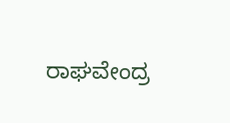ರಾಘವೇಂದ್ರ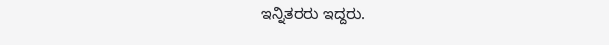ಇನ್ನಿತರರು ಇದ್ದರು.